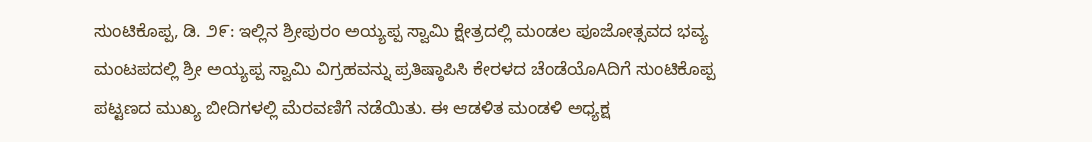ಸುಂಟಿಕೊಪ್ಪ, ಡಿ. ೨೯: ಇಲ್ಲಿನ ಶ್ರೀಪುರಂ ಅಯ್ಯಪ್ಪ ಸ್ವಾಮಿ ಕ್ಷೇತ್ರದಲ್ಲಿ ಮಂಡಲ ಪೂಜೋತ್ಸವದ ಭವ್ಯ ಮಂಟಪದಲ್ಲಿ ಶ್ರೀ ಅಯ್ಯಪ್ಪ ಸ್ವಾಮಿ ವಿಗ್ರಹವನ್ನು ಪ್ರತಿಷ್ಠಾಪಿಸಿ ಕೇರಳದ ಚೆಂಡೆಯೊAದಿಗೆ ಸುಂಟಿಕೊಪ್ಪ ಪಟ್ಟಣದ ಮುಖ್ಯ ಬೀದಿಗಳಲ್ಲಿ ಮೆರವಣಿಗೆ ನಡೆಯಿತು. ಈ ಆಡಳಿತ ಮಂಡಳಿ ಅಧ್ಯಕ್ಷ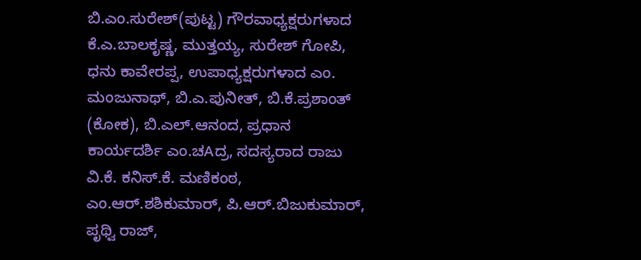ಬಿ.ಎಂ.ಸುರೇಶ್(ಪುಟ್ಟ) ಗೌರವಾಧ್ಯಕ್ಷರುಗಳಾದ ಕೆ.ಎ.ಬಾಲಕೃಷ್ಣ, ಮುತ್ತಯ್ಯ, ಸುರೇಶ್ ಗೋಪಿ, ಧನು ಕಾವೇರಪ್ಪ, ಉಪಾಧ್ಯಕ್ಷರುಗಳಾದ ಎಂ. ಮಂಜುನಾಥ್, ಬಿ.ಎ.ಪುನೀತ್, ಬಿ.ಕೆ.ಪ್ರಶಾಂತ್ (ಕೋಕ), ಬಿ.ಎಲ್.ಆನಂದ, ಪ್ರಧಾನ ಕಾರ್ಯದರ್ಶಿ ಎಂ.ಚAದ್ರ, ಸದಸ್ಯರಾದ ರಾಜು ವಿ.ಕೆ. ಕನಿಸ್.ಕೆ. ಮಣಿಕಂಠ, ಎಂ.ಆರ್.ಶಶಿಕುಮಾರ್, ಪಿ.ಆರ್.ಬಿಜುಕುಮಾರ್, ಪೃಥ್ವಿ ರಾಜ್,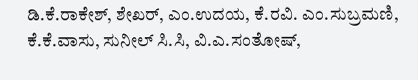ಡಿ.ಕೆ.ರಾಕೇಶ್, ಶೇಖರ್, ಎಂ.ಉದಯ, ಕೆ.ರವಿ. ಎಂ.ಸುಬ್ರಮಣಿ, ಕೆ.ಕೆ.ವಾಸು, ಸುನೀಲ್ ಸಿ.ಸಿ, ವಿ.ಎ.ಸಂತೋಷ್,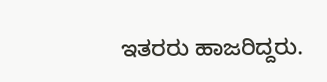ಇತರರು ಹಾಜರಿದ್ದರು.